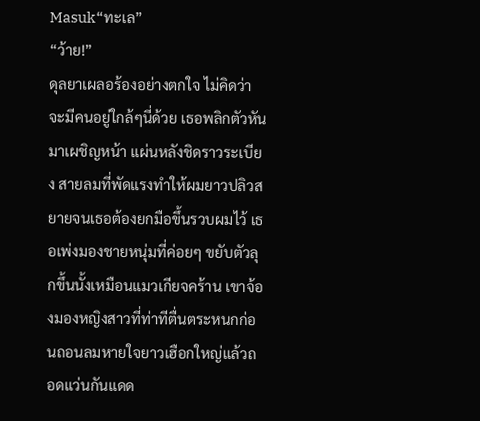Masuk“ทะเล”
“ว้าย!”
ดุลยาเผลอร้องอย่างตกใจ ไม่คิดว่าจะมีคนอยู่ใกล้ๆนี่ด้วย เธอพลิกตัวหันมาเผชิญหน้า แผ่นหลังชิดราวระเบียง สายลมที่พัดแรงทำให้ผมยาวปลิวสยายจนเธอต้องยกมือขึ้นรวบผมไว้ เธอเพ่งมองชายหนุ่มที่ค่อยๆ ขยับตัวลุกขึ้นนั้งเหมือนแมวเกียจคร้าน เขาจ้องมองหญิงสาวที่ท่าทีตื่นตระหนกก่อนถอนลมหายใจยาวเฮือกใหญ่แล้วถอดแว่นกันแดด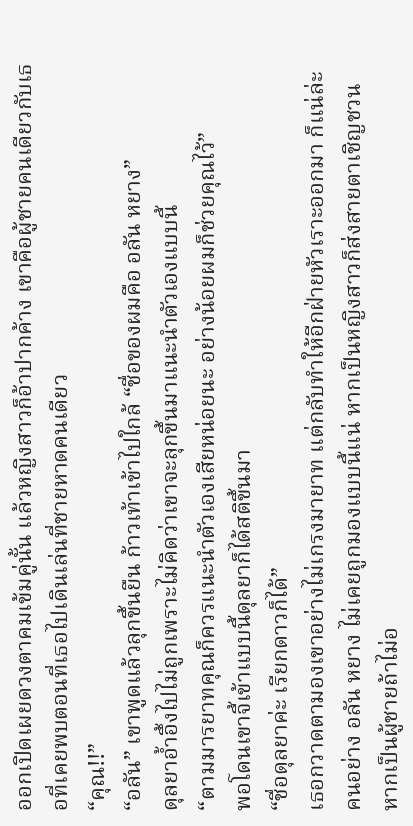ออกเปิดเผยดวงตาคมเข้มคู่นั้น แล้วหญิงสาวก็อ้าปากค้าง เขาคือผู้ชายคนเดียวกับเธอที่เคยพบตอนที่เธอไปเดินเล่นที่ชายหาดคนเดียว
“คุณ!!”
“อลัน” เขาพูดแล้วลุกขึ้นยืน ก้าวเท้าเข้าไปใกล้ “ชื่อของผมคือ อลัน หยาง”
ดุลยาอ้ำอึ้งไปไม่ถูกเพราะไม่คิดว่าเขาจะลุกขึ้นมาแนะนำตัวเองแบบนี้
“ตามมารยาทคุณก็ควรแนะนำตัวเองเสียหน่อยนะ อย่างน้อยผมก็ช่วยคุณไว้”
พอโดนเขาจี้เข้าแบบนี้ดุลยาก็ได้สติขึ้นมา
“ชื่อดุลยาค่ะ เรียกดาวก็ได้”
เธอกวาดตามองเขาอย่างไม่เกรงมายาท แต่กลับทำให้อีกฝ่ายหัวเราะออกมา ก็แน่ล่ะ คนอย่าง อลัน หยาง ไม่เคยถูกมองแบบนี้แน่ หากเป็นหญิงสาวก็ส่งสายตาเชิญชวน หากเป็นผู้ชายถ้าไม่อ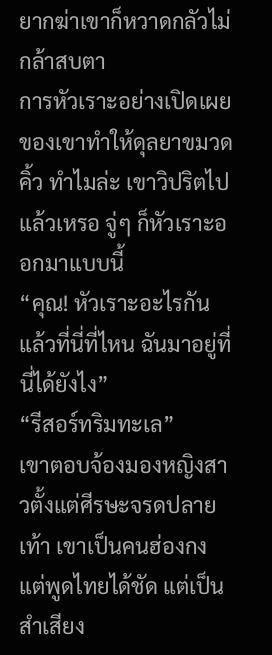ยากฆ่าเขาก็หวาดกลัวไม่กล้าสบตา
การหัวเราะอย่างเปิดเผยของเขาทำให้ดุลยาขมวดคิ้ว ทำไมล่ะ เขาวิปริตไปแล้วเหรอ จู่ๆ ก็หัวเราะออกมาแบบนี้
“คุณ! หัวเราะอะไรกัน แล้วที่นี่ที่ไหน ฉันมาอยู่ที่นี่ได้ยังไง”
“รีสอร์ทริมทะเล”
เขาตอบจ้องมองหญิงสาวตั้งแต่ศีรษะจรดปลายเท้า เขาเป็นคนฮ่องกงแต่พูดไทยได้ชัด แต่เป็นสำเสียง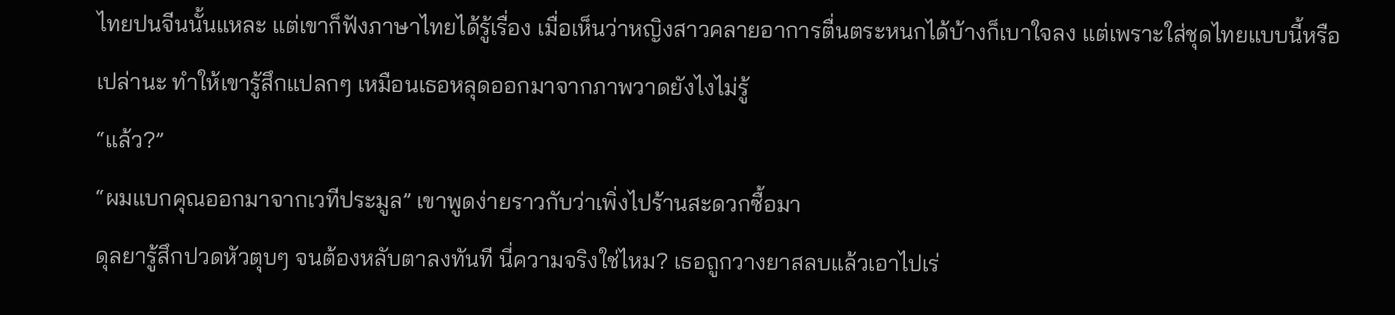ไทยปนจีนนั้นแหละ แต่เขาก็ฟังภาษาไทยได้รู้เรื่อง เมื่อเห็นว่าหญิงสาวคลายอาการตื่นตระหนกได้บ้างก็เบาใจลง แต่เพราะใส่ชุดไทยแบบนี้หรือเปล่านะ ทำให้เขารู้สึกแปลกๆ เหมือนเธอหลุดออกมาจากภาพวาดยังไงไม่รู้
“แล้ว?”
“ผมแบกคุณออกมาจากเวทีประมูล” เขาพูดง่ายราวกับว่าเพิ่งไปร้านสะดวกซื้อมา
ดุลยารู้สึกปวดหัวตุบๆ จนต้องหลับตาลงทันที นี่ความจริงใช่ไหม? เธอถูกวางยาสลบแล้วเอาไปเร่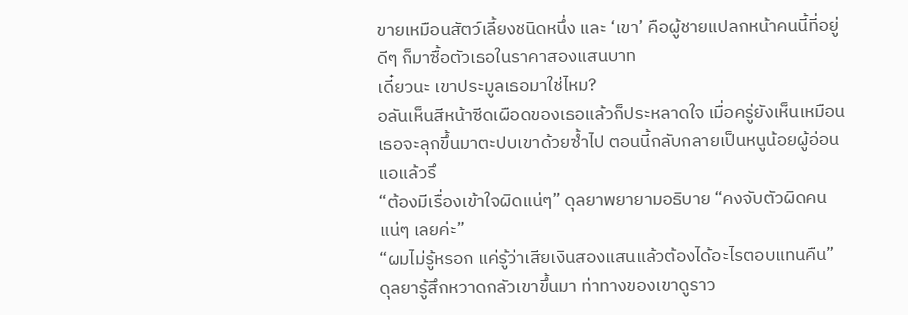ขายเหมือนสัตว์เลี้ยงชนิดหนึ่ง และ ‘เขา’ คือผู้ชายแปลกหน้าคนนี้ที่อยู่ดีๆ ก็มาซื้อตัวเธอในราคาสองแสนบาท
เดี๋ยวนะ เขาประมูลเธอมาใช่ไหม?
อลันเห็นสีหน้าซีดเผือดของเธอแล้วก็ประหลาดใจ เมื่อครู่ยังเห็นเหมือนเธอจะลุกขึ้นมาตะปบเขาด้วยซ้ำไป ตอนนี้กลับกลายเป็นหนูน้อยผู้อ่อนแอแล้วรึ
“ต้องมีเรื่องเข้าใจผิดแน่ๆ” ดุลยาพยายามอธิบาย “คงจับตัวผิดคนแน่ๆ เลยค่ะ”
“ผมไม่รู้หรอก แค่รู้ว่าเสียเงินสองแสนแล้วต้องได้อะไรตอบแทนคืน”
ดุลยารู้สึกหวาดกลัวเขาขึ้นมา ท่าทางของเขาดูราว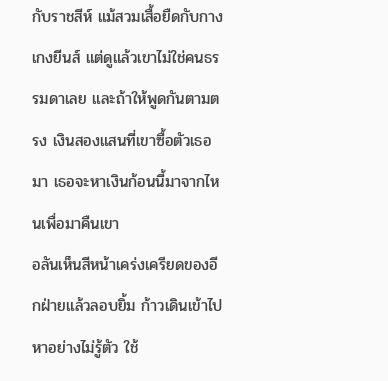กับราชสีห์ แม้สวมเสื้อยืดกับกางเกงยีนส์ แต่ดูแล้วเขาไม่ใช่คนธรรมดาเลย และถ้าให้พูดกันตามตรง เงินสองแสนที่เขาซื้อตัวเธอมา เธอจะหาเงินก้อนนี้มาจากไหนเพื่อมาคืนเขา
อลันเห็นสีหน้าเคร่งเครียดของอีกฝ่ายแล้วลอบยิ้ม ก้าวเดินเข้าไปหาอย่างไม่รู้ตัว ใช้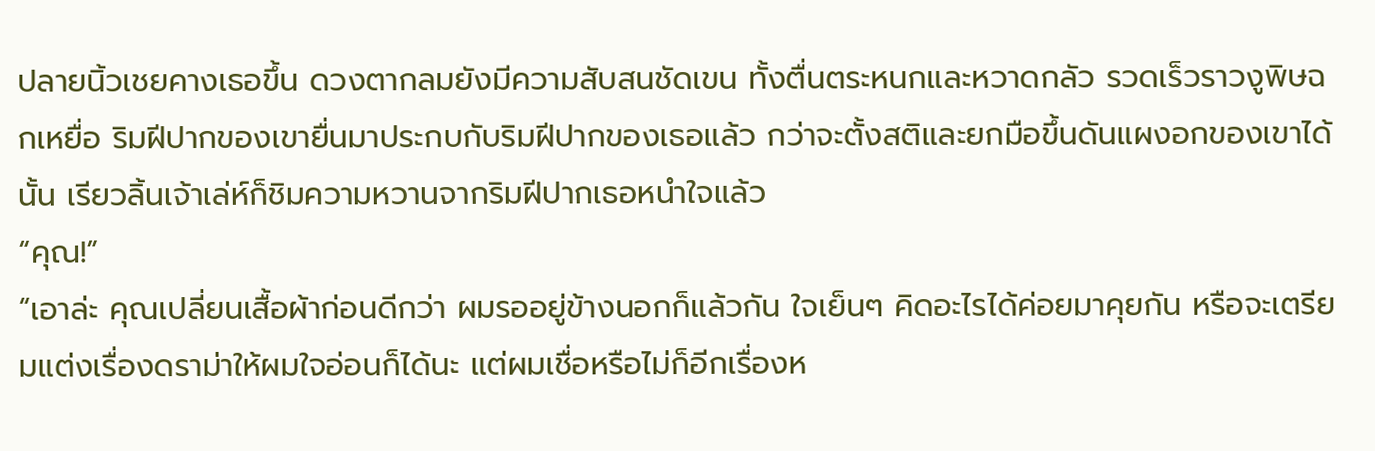ปลายนิ้วเชยคางเธอขึ้น ดวงตากลมยังมีความสับสนชัดเขน ทั้งตื่นตระหนกและหวาดกลัว รวดเร็วราวงูพิษฉกเหยื่อ ริมฝีปากของเขายื่นมาประกบกับริมฝีปากของเธอแล้ว กว่าจะตั้งสติและยกมือขึ้นดันแผงอกของเขาได้นั้น เรียวลิ้นเจ้าเล่ห์ก็ชิมความหวานจากริมฝีปากเธอหนำใจแล้ว
“คุณ!”
“เอาล่ะ คุณเปลี่ยนเสื้อผ้าก่อนดีกว่า ผมรออยู่ข้างนอกก็แล้วกัน ใจเย็นๆ คิดอะไรได้ค่อยมาคุยกัน หรือจะเตรียมแต่งเรื่องดราม่าให้ผมใจอ่อนก็ได้นะ แต่ผมเชื่อหรือไม่ก็อีกเรื่องห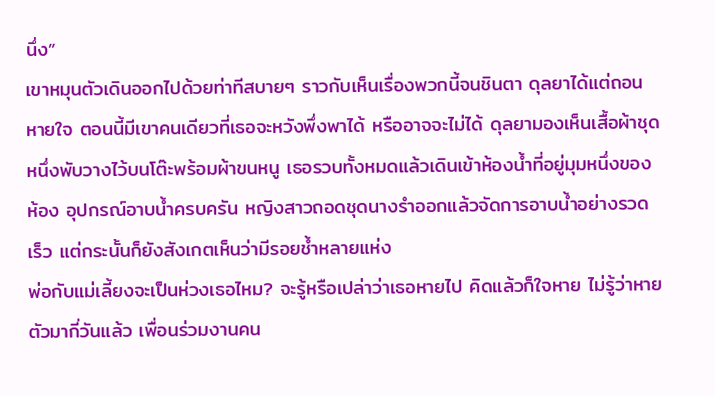นึ่ง”
เขาหมุนตัวเดินออกไปด้วยท่าทีสบายๆ ราวกับเห็นเรื่องพวกนี้จนชินตา ดุลยาได้แต่ถอนหายใจ ตอนนี้มีเขาคนเดียวที่เธอจะหวังพึ่งพาได้ หรืออาจจะไม่ได้ ดุลยามองเห็นเสื้อผ้าชุดหนึ่งพับวางไว้บนโต๊ะพร้อมผ้าขนหนู เธอรวบทั้งหมดแล้วเดินเข้าห้องน้ำที่อยู่มุมหนึ่งของห้อง อุปกรณ์อาบน้ำครบครัน หญิงสาวถอดชุดนางรำออกแล้วจัดการอาบน้ำอย่างรวดเร็ว แต่กระนั้นก็ยังสังเกตเห็นว่ามีรอยช้ำหลายแห่ง
พ่อกับแม่เลี้ยงจะเป็นห่วงเธอไหม? จะรู้หรือเปล่าว่าเธอหายไป คิดแล้วก็ใจหาย ไม่รู้ว่าหายตัวมากี่วันแล้ว เพื่อนร่วมงานคน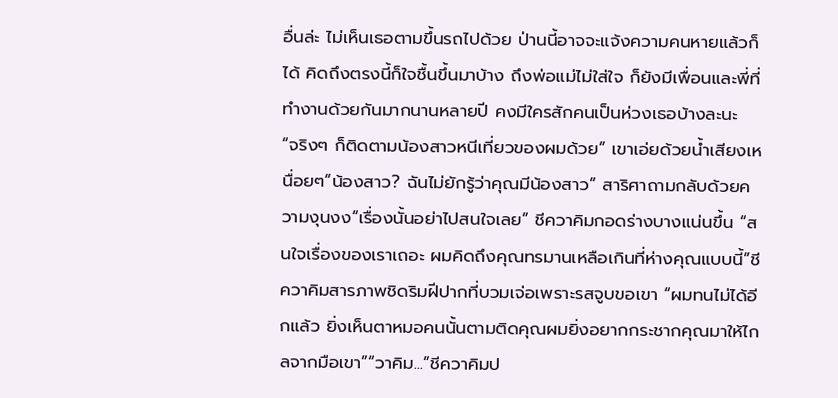อื่นล่ะ ไม่เห็นเธอตามขึ้นรถไปด้วย ป่านนี้อาจจะแจ้งความคนหายแล้วก็ได้ คิดถึงตรงนี้ก็ใจชื้นขึ้นมาบ้าง ถึงพ่อแม่ไม่ใส่ใจ ก็ยังมีเพื่อนและพี่ที่ทำงานด้วยกันมากนานหลายปี คงมีใครสักคนเป็นห่วงเธอบ้างละนะ
“จริงๆ ก็ติดตามน้องสาวหนีเที่ยวของผมด้วย” เขาเอ่ยด้วยน้ำเสียงเหนื่อยๆ“น้องสาว? ฉันไม่ยักรู้ว่าคุณมีน้องสาว” สาริศาถามกลับด้วยความงุนงง“เรื่องนั้นอย่าไปสนใจเลย” ชีควาคิมกอดร่างบางแน่นขึ้น “สนใจเรื่องของเราเถอะ ผมคิดถึงคุณทรมานเหลือเกินที่ห่างคุณแบบนี้”ชีควาคิมสารภาพชิดริมฝีปากที่บวมเจ่อเพราะรสจูบขอเขา “ผมทนไม่ได้อีกแล้ว ยิ่งเห็นตาหมอคนนั้นตามติดคุณผมยิ่งอยากกระชากคุณมาให้ไกลจากมือเขา”“วาคิม...”ชีควาคิมป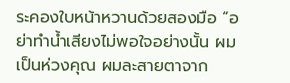ระคองใบหน้าหวานด้วยสองมือ “อย่าทำน้ำเสียงไม่พอใจอย่างนั้น ผมเป็นห่วงคุณ ผมละสายตาจาก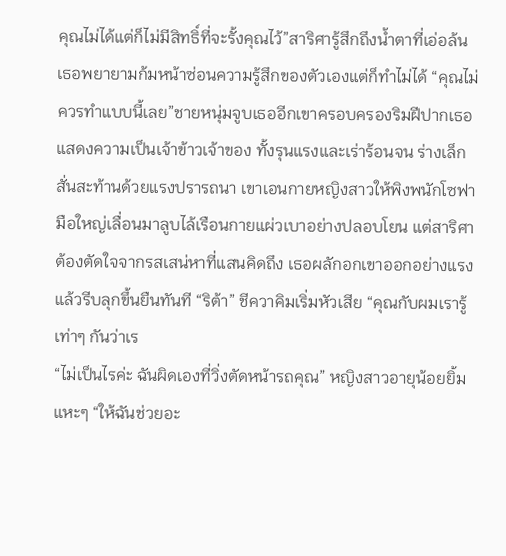คุณไม่ได้แต่ก็ไม่มีสิทธิ์ที่จะรั้งคุณไว้”สาริศารู้สึกถึงน้ำตาที่เอ่อล้น เธอพยายามก้มหน้าซ่อนความรู้สึกของตัวเองแต่ก็ทำไม่ได้ “คุณไม่ควรทำแบบนี้เลย”ชายหนุ่มจูบเธออีกเขาครอบครองริมฝีปากเธอแสดงความเป็นเจ้าข้าวเจ้าของ ทั้งรุนแรงและเร่าร้อนจน ร่างเล็กสั่นสะท้านด้วยแรงปรารถนา เขาเอนกายหญิงสาวให้พิงพนักโซฟามือใหญ่เลื่อนมาลูบไล้เรือนกายแผ่วเบาอย่างปลอบโยน แต่สาริศาต้องตัดใจจากรสเสน่หาที่แสนคิดถึง เธอผลักอกเขาออกอย่างแรงแล้วรีบลุกขึ้นยืนทันที “ริต้า” ชีควาคิมเริ่มหัวเสีย “คุณกับผมเรารู้เท่าๆ กันว่าเร
“ไม่เป็นไรค่ะ ฉันผิดเองที่วิ่งตัดหน้ารถคุณ” หญิงสาวอายุน้อยยิ้มแหะๆ “ให้ฉันช่วยอะ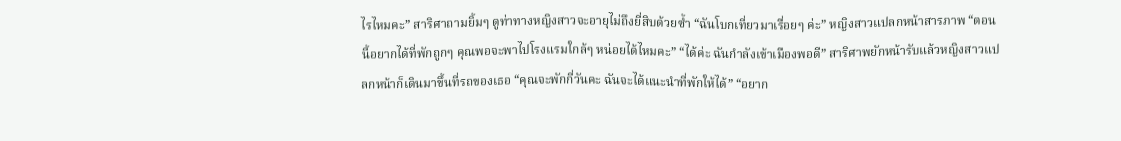ไรไหมคะ” สาริศาถามยิ้มๆ ดูท่าทางหญิงสาวจะอายุไม่ถึงยี่สิบด้วยซ้ำ “ฉันโบกเที่ยวมาเรื่อยๆ ค่ะ” หญิงสาวแปลกหน้าสารภาพ “ตอนนี้อยากได้ที่พักถูกๆ คุณพอจะพาไปโรงแรมใกล้ๆ หน่อยได้ไหมคะ” “ได้ค่ะ ฉันกำลังเข้าเมืองพอดี” สาริศาพยักหน้ารับแล้วหญิงสาวแปลกหน้าก็เดินมาขึ้นที่รถของเธอ “คุณจะพักกี่วันคะ ฉันจะได้แนะนำที่พักให้ได้” “อยาก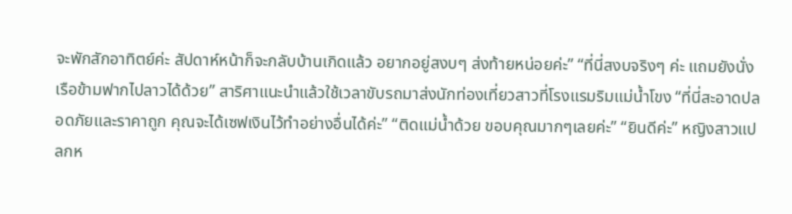จะพักสักอาทิตย์ค่ะ สัปดาห์หน้าก็จะกลับบ้านเกิดแล้ว อยากอยู่สงบๆ ส่งท้ายหน่อยค่ะ” “ที่นี่สงบจริงๆ ค่ะ แถมยังนั่งเรือข้ามฟากไปลาวได้ด้วย” สาริศาแนะนำแล้วใช้เวลาขับรถมาส่งนักท่องเที่ยวสาวที่โรงแรมริมแม่น้ำโขง “ที่นี่สะอาดปลอดภัยและราคาถูก คุณจะได้เซฟเงินไว้ทำอย่างอื่นได้ค่ะ” “ติดแม่น้ำด้วย ขอบคุณมากๆเลยค่ะ” “ยินดีค่ะ” หญิงสาวแปลกห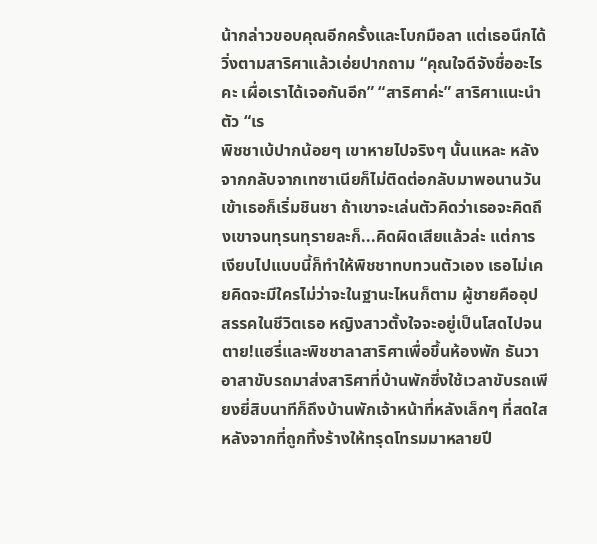น้ากล่าวขอบคุณอีกครั้งและโบกมือลา แต่เธอนึกได้วิ่งตามสาริศาแล้วเอ่ยปากถาม “คุณใจดีจังชื่ออะไรคะ เผื่อเราได้เจอกันอีก” “สาริศาค่ะ” สาริศาแนะนำตัว “เร
พิชชาเบ้ปากน้อยๆ เขาหายไปจริงๆ นั้นแหละ หลังจากกลับจากเทซาเนียก็ไม่ติดต่อกลับมาพอนานวันเข้าเธอก็เริ่มชินชา ถ้าเขาจะเล่นตัวคิดว่าเธอจะคิดถึงเขาจนทุรนทุรายละก็...คิดผิดเสียแล้วล่ะ แต่การเงียบไปแบบนี้ก็ทำให้พิชชาทบทวนตัวเอง เธอไม่เคยคิดจะมีใครไม่ว่าจะในฐานะไหนก็ตาม ผู้ชายคืออุปสรรคในชีวิตเธอ หญิงสาวตั้งใจจะอยู่เป็นโสดไปจนตาย!แฮรี่และพิชชาลาสาริศาเพื่อขึ้นห้องพัก ธันวาอาสาขับรถมาส่งสาริศาที่บ้านพักซึ่งใช้เวลาขับรถเพียงยี่สิบนาทีก็ถึงบ้านพักเจ้าหน้าที่หลังเล็กๆ ที่สดใสหลังจากที่ถูกทิ้งร้างให้ทรุดโทรมมาหลายปี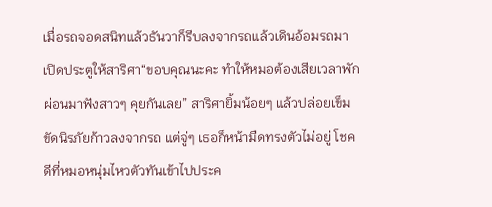เมื่อรถจอดสนิทแล้วธันวาก็รีบลงจากรถแล้วเดินอ้อมรถมาเปิดประตูให้สาริศา“ขอบคุณนะคะ ทำให้หมอต้องเสียเวลาพักผ่อนมาฟังสาวๆ คุยกันเลย” สาริศายิ้มน้อยๆ แล้วปล่อยเข็มขัดนิรภัยก้าวลงจากรถ แต่จู่ๆ เธอก็หน้ามืดทรงตัวไม่อยู่ โชคดีที่หมอหนุ่มไหวตัวทันเข้าไปประค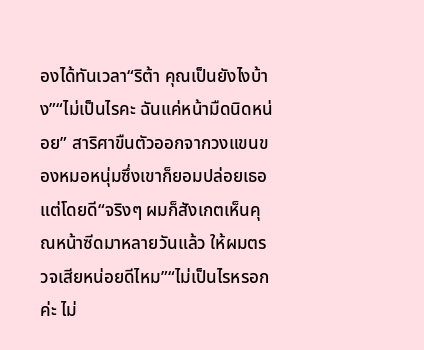องได้ทันเวลา“ริต้า คุณเป็นยังไงบ้าง”“ไม่เป็นไรคะ ฉันแค่หน้ามืดนิดหน่อย” สาริศาขืนตัวออกจากวงแขนของหมอหนุ่มซึ่งเขาก็ยอมปล่อยเธอแต่โดยดี“จริงๆ ผมก็สังเกตเห็นคุณหน้าซีดมาหลายวันแล้ว ให้ผมตรวจเสียหน่อยดีไหม”“ไม่เป็นไรหรอกค่ะ ไม่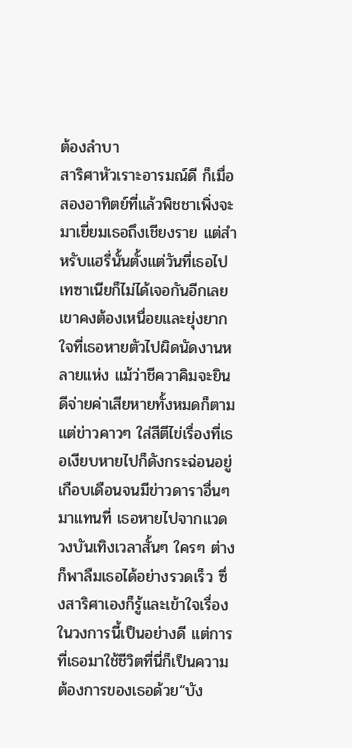ต้องลำบา
สาริศาหัวเราะอารมณ์ดี ก็เมื่อสองอาทิตย์ที่แล้วพิชชาเพิ่งจะมาเยี่ยมเธอถึงเชียงราย แต่สำหรับแฮรี่นั้นตั้งแต่วันที่เธอไปเทซาเนียก็ไม่ได้เจอกันอีกเลย เขาคงต้องเหนื่อยและยุ่งยากใจที่เธอหายตัวไปผิดนัดงานหลายแห่ง แม้ว่าชีควาคิมจะยินดีจ่ายค่าเสียหายทั้งหมดก็ตาม แต่ข่าวคาวๆ ใส่สีตีไข่เรื่องที่เธอเงียบหายไปก็ดังกระฉ่อนอยู่เกือบเดือนจนมีข่าวดาราอื่นๆ มาแทนที่ เธอหายไปจากแวดวงบันเทิงเวลาสั้นๆ ใครๆ ต่างก็พาลืมเธอได้อย่างรวดเร็ว ซึ่งสาริศาเองก็รู้และเข้าใจเรื่องในวงการนี้เป็นอย่างดี แต่การที่เธอมาใช้ชีวิตที่นี่ก็เป็นความต้องการของเธอด้วย“บัง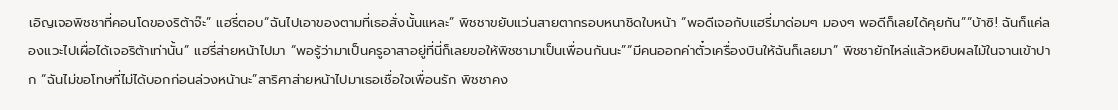เอิญเจอพิชชาที่คอนโดของริต้าจ๊ะ” แฮรี่ตอบ“ฉันไปเอาของตามที่เธอสั่งนั้นแหละ” พิชชาขยับแว่นสายตากรอบหนาชิดใบหน้า “พอดีเจอกับแฮรี่มาด่อมๆ มองๆ พอดีก็เลยได้คุยกัน”“บ้าซิ! ฉันก็แค่ลองแวะไปเผื่อได้เจอริต้าเท่านั้น” แฮรี่ส่ายหน้าไปมา “พอรู้ว่ามาเป็นครูอาสาอยู่ที่นี่ก็เลยขอให้พิชชามาเป็นเพื่อนกันนะ”“มีคนออกค่าตั๋วเครื่องบินให้ฉันก็เลยมา” พิชชายักไหล่แล้วหยิบผลไม้ในจานเข้าปาก “ฉันไม่ขอโทษที่ไม่ได้บอกก่อนล่วงหน้านะ”สาริศาส่ายหน้าไปมาเธอเชื่อใจเพื่อนรัก พิชชาคง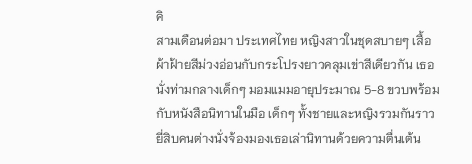คิ
สามเดือนต่อมา ประเทศไทย หญิงสาวในชุดสบายๆ เสื้อผ้าฝ้ายสีม่วงอ่อนกับกระโปรงยาวคลุมเข่าสีเดียวกัน เธอนั่งท่ามกลางเด็กๆ มอมแมมอายุประมาณ 5-8 ขวบพร้อมกับหนังสือนิทานในมือ เด็กๆ ทั้งชายและหญิงรวมกันราวยี่สิบคนต่างนั่งจ้องมองเธอเล่านิทานด้วยความตื่นเต้น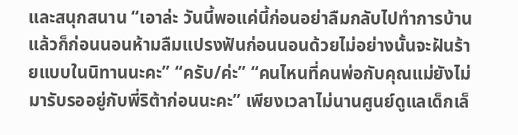และสนุกสนาน “เอาล่ะ วันนี้พอแค่นี้ก่อนอย่าลืมกลับไปทำการบ้านแล้วก็ก่อนนอนห้ามลืมแปรงฟันก่อนนอนด้วยไม่อย่างนั้นจะฝันร้ายแบบในนิทานนะคะ” “ครับ/ค่ะ” “คนไหนที่คนพ่อกับคุณแม่ยังไม่มารับรออยู่กับพี่ริต้าก่อนนะคะ” เพียงเวลาไม่นานศูนย์ดูแลเด็กเล็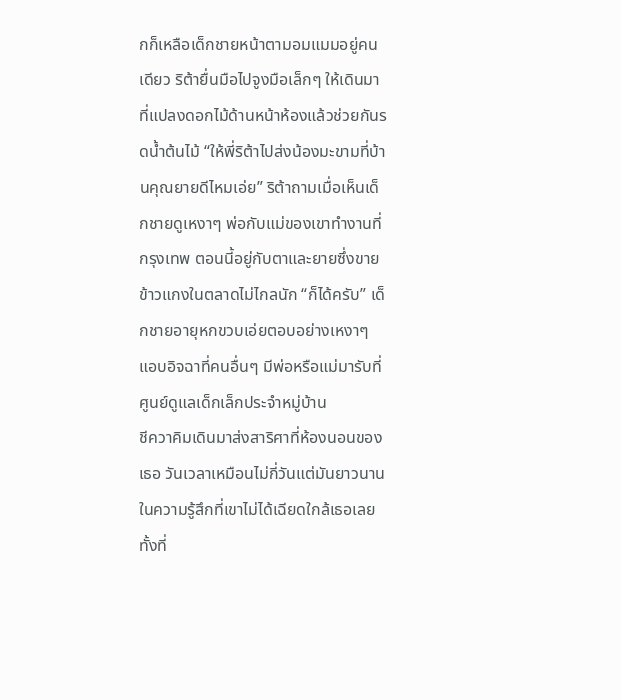กก็เหลือเด็กชายหน้าตามอมแมมอยู่คนเดียว ริต้ายื่นมือไปจูงมือเล็กๆ ให้เดินมาที่แปลงดอกไม้ด้านหน้าห้องแล้วช่วยกันรดน้ำต้นไม้ “ให้พี่ริต้าไปส่งน้องมะขามที่บ้านคุณยายดีไหมเอ่ย” ริต้าถามเมื่อเห็นเด็กชายดูเหงาๆ พ่อกับแม่ของเขาทำงานที่กรุงเทพ ตอนนี้อยู่กับตาและยายซึ่งขายข้าวแกงในตลาดไม่ไกลนัก “ก็ได้ครับ” เด็กชายอายุหกขวบเอ่ยตอบอย่างเหงาๆ แอบอิจฉาที่คนอื่นๆ มีพ่อหรือแม่มารับที่ศูนย์ดูแลเด็กเล็กประจำหมู่บ้าน
ชีควาคิมเดินมาส่งสาริศาที่ห้องนอนของเธอ วันเวลาเหมือนไม่กี่วันแต่มันยาวนานในความรู้สึกที่เขาไม่ได้เฉียดใกล้เธอเลยทั้งที่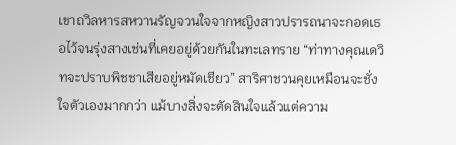เขาถวิลหารสหวานรัญจวนใจจากหญิงสาวปรารถนาจะกอดเธอไว้จนรุ่งสางเช่นที่เคยอยู่ด้วยกันในทะเลทราย “ท่าทางคุณเดวิทจะปราบพิชชาเสียอยู่หมัดเชียว” สาริศาชวนคุยเหมือนจะชั่งใจตัวเองมากกว่า แม้บางสิ่งจะตัดสินใจแล้วแต่ความ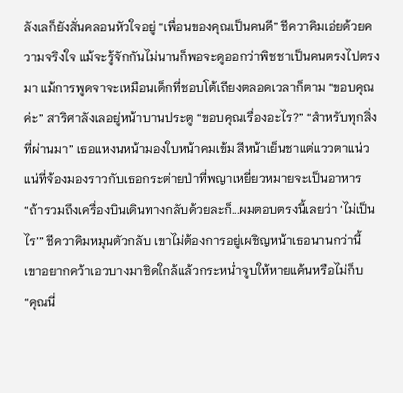ลังเลก็ยังสั่นคลอนหัวใจอยู่ “เพื่อนของคุณเป็นคนดี” ชีควาคิมเอ่ยด้วยความจริงใจ แม้จะรู้จักกันไม่นานก็พอจะดูออกว่าพิชชาเป็นคนตรงไปตรงมา แม้การพูดจาจะเหมือนเด็กที่ชอบโต้เถียงตลอดเวลาก็ตาม “ขอบคุณค่ะ” สาริศาลังเลอยู่หน้าบานประตู “ขอบคุณเรื่องอะไร?” “สำหรับทุกสิ่งที่ผ่านมา” เธอแหงนหน้ามองใบหน้าคมเข้ม สีหน้าเย็นชาแต่แววตาแน่วแน่ที่จ้องมองราวกับเธอกระต่ายป่าที่พญาเหยี่ยวหมายจะเป็นอาหาร “ถ้ารวมถึงเครื่องบินเดินทางกลับด้วยละก็...ผมตอบตรงนี้เลยว่า ‘ไม่เป็นไร’” ชีควาคิมหมุนตัวกลับ เขาไม่ต้องการอยู่เผชิญหน้าเธอนานกว่านี้ เขาอยากคว้าเอวบางมาชิดใกล้แล้วกระหน่ำจูบให้หายแค้นหรือไม่ก็บ
“คุณนี่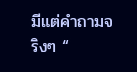มีแต่คำถามจริงๆ “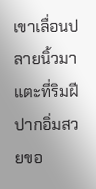เขาเลื่อนปลายนิ้วมาแตะที่ริมฝีปากอิ่มสวยขอ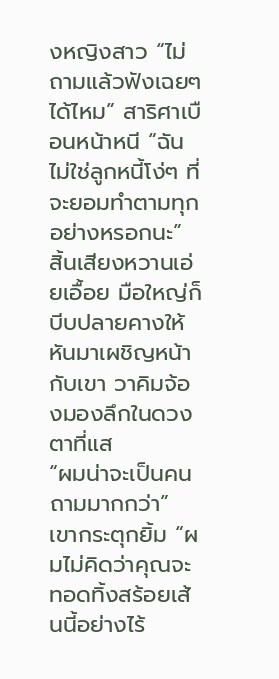งหญิงสาว “ไม่ถามแล้วฟังเฉยๆ ได้ไหม” สาริศาเบือนหน้าหนี “ฉันไม่ใช่ลูกหนี้โง่ๆ ที่จะยอมทำตามทุกอย่างหรอกนะ” สิ้นเสียงหวานเอ่ยเอื้อย มือใหญ่ก็บีบปลายคางให้หันมาเผชิญหน้ากับเขา วาคิมจ้องมองลึกในดวงตาที่แส
“ผมน่าจะเป็นคนถามมากกว่า” เขากระตุกยิ้ม “ผมไม่คิดว่าคุณจะทอดทิ้งสร้อยเส้นนี้อย่างไร้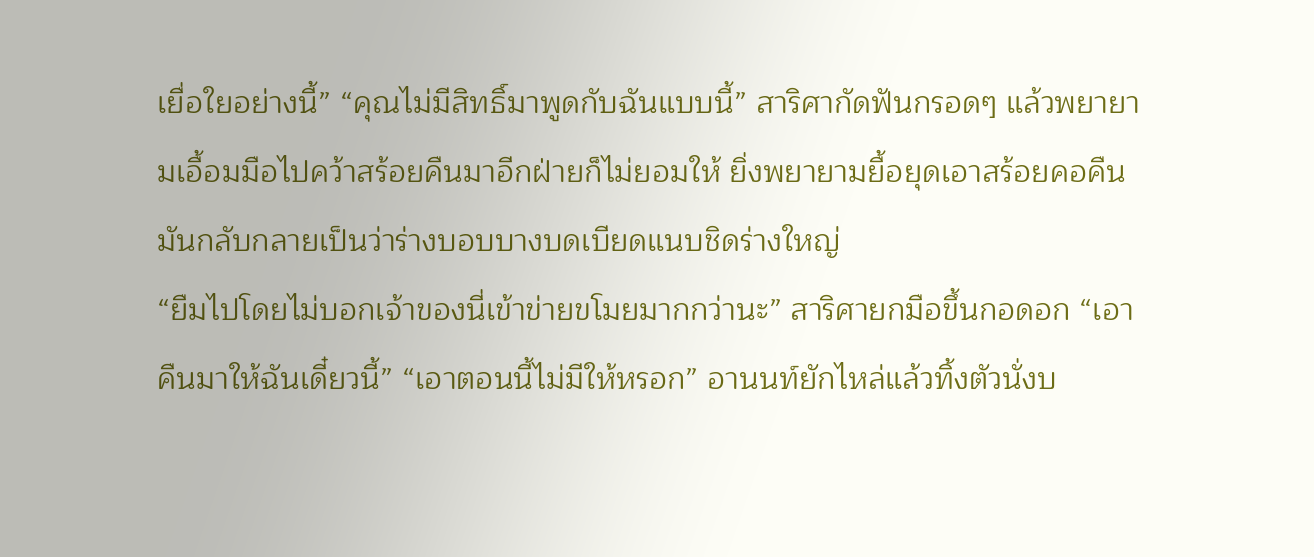เยื่อใยอย่างนี้” “คุณไม่มีสิทธิ์มาพูดกับฉันแบบนี้” สาริศากัดฟันกรอดๆ แล้วพยายามเอื้อมมือไปคว้าสร้อยคืนมาอีกฝ่ายก็ไม่ยอมให้ ยิ่งพยายามยื้อยุดเอาสร้อยคอคืนมันกลับกลายเป็นว่าร่างบอบบางบดเบียดแนบชิดร่างใหญ่
“ยืมไปโดยไม่บอกเจ้าของนี่เข้าข่ายขโมยมากกว่านะ” สาริศายกมือขึ้นกอดอก “เอาคืนมาให้ฉันเดี๋ยวนี้” “เอาตอนนี้ไม่มีให้หรอก” อานนท์ยักไหล่แล้วทิ้งตัวนั่งบ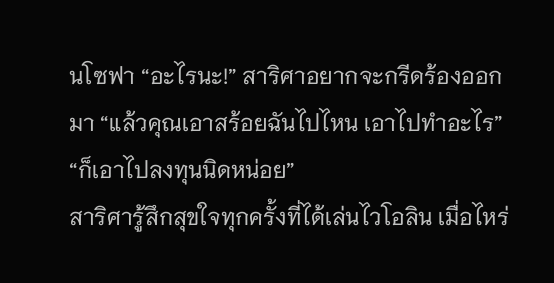นโซฟา “อะไรนะ!” สาริศาอยากจะกรีดร้องออกมา “แล้วคุณเอาสร้อยฉันไปไหน เอาไปทำอะไร” “ก็เอาไปลงทุนนิดหน่อย”
สาริศารู้สึกสุขใจทุกครั้งที่ได้เล่นไวโอลิน เมื่อไหร่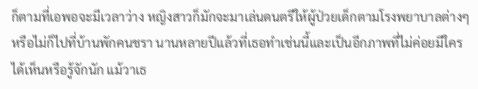ก็ตามที่เอพอจะมีเวลาว่าง หญิงสาวก็มักจะมาเล่นดนตรีให้ผู้ป่วยเด็กตามโรงพยาบาลต่างๆ หรือไม่ก็ไปที่บ้านพักคนชรา นานหลายปีแล้วที่เธอทำเช่นนี้และเป็นอีกภาพที่ไม่ค่อยมีใครได้เห็นหรือรู้จักนัก แม้วาเธ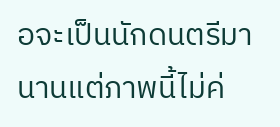อจะเป็นนักดนตรีมานานแต่ภาพนี้ไม่ค่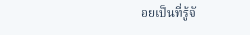อยเป็นที่รู้จั